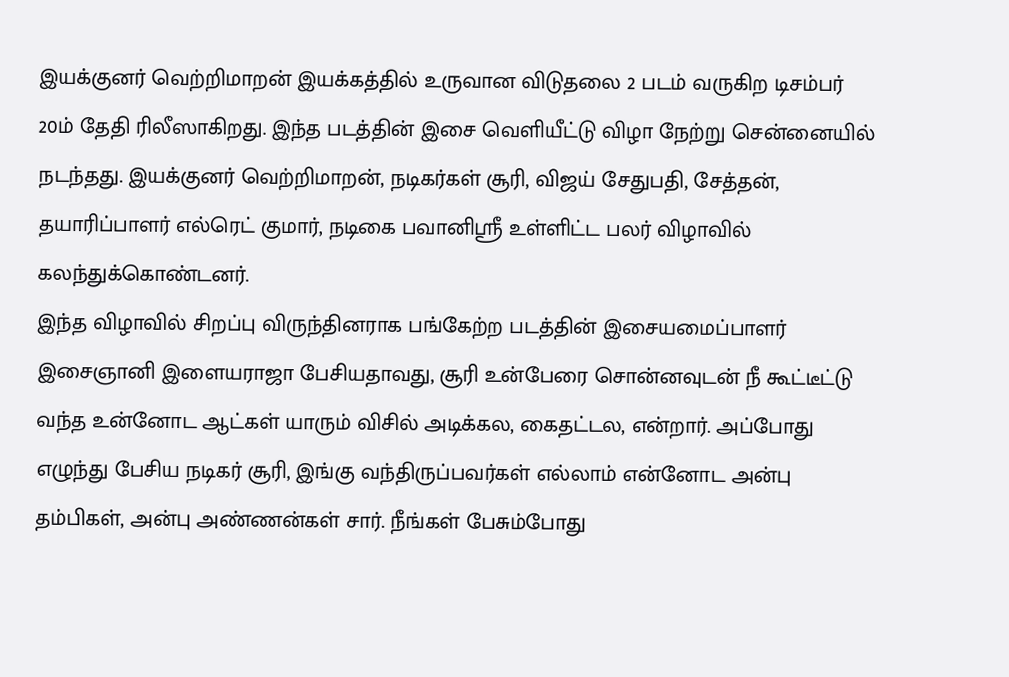இயக்குனர் வெற்றிமாறன் இயக்கத்தில் உருவான விடுதலை 2 படம் வருகிற டிசம்பர் 20ம் தேதி ரிலீஸாகிறது. இந்த படத்தின் இசை வெளியீட்டு விழா நேற்று சென்னையில் நடந்தது. இயக்குனர் வெற்றிமாறன், நடிகர்கள் சூரி, விஜய் சேதுபதி, சேத்தன், தயாரிப்பாளர் எல்ரெட் குமார், நடிகை பவானிஸ்ரீ உள்ளிட்ட பலர் விழாவில் கலந்துக்கொண்டனர்.
இந்த விழாவில் சிறப்பு விருந்தினராக பங்கேற்ற படத்தின் இசையமைப்பாளர் இசைஞானி இளையராஜா பேசியதாவது, சூரி உன்பேரை சொன்னவுடன் நீ கூட்டீட்டு வந்த உன்னோட ஆட்கள் யாரும் விசில் அடிக்கல, கைதட்டல, என்றார். அப்போது எழுந்து பேசிய நடிகர் சூரி, இங்கு வந்திருப்பவர்கள் எல்லாம் என்னோட அன்பு தம்பிகள், அன்பு அண்ணன்கள் சார். நீங்கள் பேசும்போது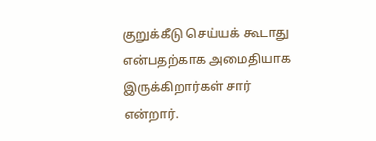குறுக்கீடு செய்யக் கூடாது என்பதற்காக அமைதியாக இருக்கிறார்கள் சார் என்றார்.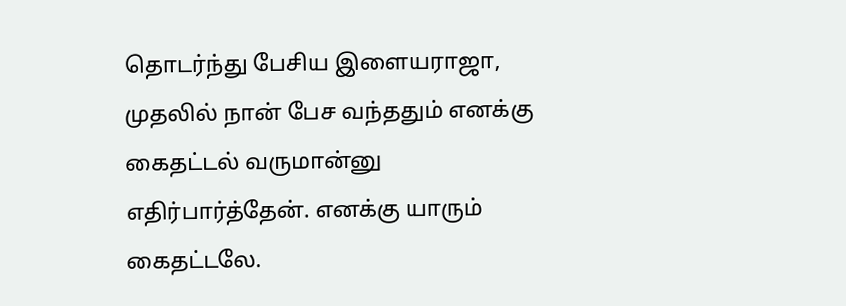தொடர்ந்து பேசிய இளையராஜா, முதலில் நான் பேச வந்ததும் எனக்கு கைதட்டல் வருமான்னு எதிர்பார்த்தேன். எனக்கு யாரும் கைதட்டலே.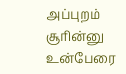அப்புறம் சூரின்னு உன்பேரை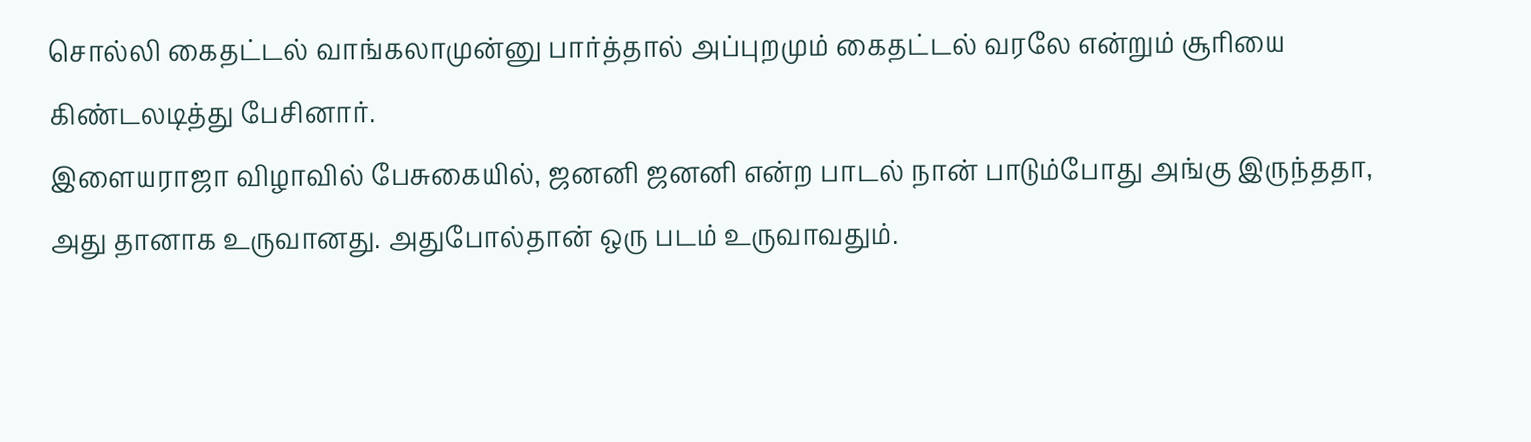சொல்லி கைதட்டல் வாங்கலாமுன்னு பார்த்தால் அப்புறமும் கைதட்டல் வரலே என்றும் சூரியை கிண்டலடித்து பேசினார்.
இளையராஜா விழாவில் பேசுகையில், ஜனனி ஜனனி என்ற பாடல் நான் பாடும்போது அங்கு இருந்ததா, அது தானாக உருவானது. அதுபோல்தான் ஒரு படம் உருவாவதும்.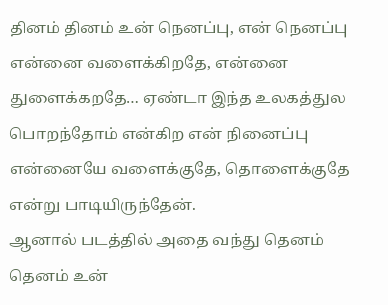தினம் தினம் உன் நெனப்பு, என் நெனப்பு என்னை வளைக்கிறதே, என்னை துளைக்கறதே… ஏண்டா இந்த உலகத்துல பொறந்தோம் என்கிற என் நினைப்பு என்னையே வளைக்குதே, தொளைக்குதே என்று பாடியிருந்தேன்.
ஆனால் படத்தில் அதை வந்து தெனம் தெனம் உன்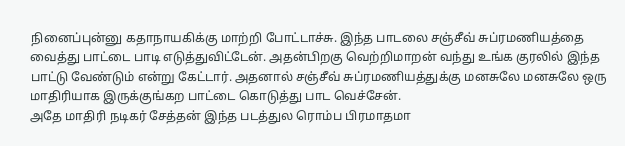நினைப்புன்னு கதாநாயகிக்கு மாற்றி போட்டாச்சு. இந்த பாடலை சஞ்சீவ் சுப்ரமணியத்தை வைத்து பாட்டை பாடி எடுத்துவிட்டேன். அதன்பிறகு வெற்றிமாறன் வந்து உங்க குரலில் இந்த பாட்டு வேண்டும் என்று கேட்டார். அதனால் சஞ்சீவ் சுப்ரமணியத்துக்கு மனசுலே மனசுலே ஒரு மாதிரியாக இருக்குங்கற பாட்டை கொடுத்து பாட வெச்சேன்.
அதே மாதிரி நடிகர் சேத்தன் இந்த படத்துல ரொம்ப பிரமாதமா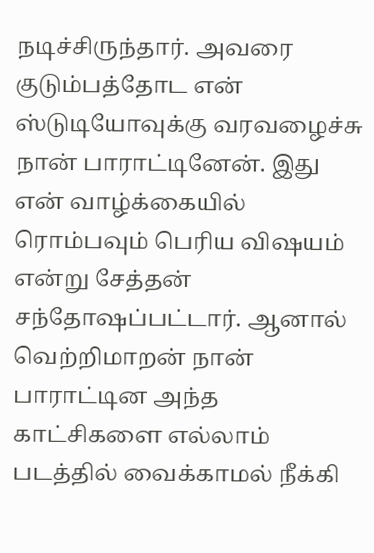நடிச்சிருந்தார். அவரை குடும்பத்தோட என் ஸ்டுடியோவுக்கு வரவழைச்சு நான் பாராட்டினேன். இது என் வாழ்க்கையில் ரொம்பவும் பெரிய விஷயம் என்று சேத்தன் சந்தோஷப்பட்டார். ஆனால் வெற்றிமாறன் நான் பாராட்டின அந்த காட்சிகளை எல்லாம் படத்தில் வைக்காமல் நீக்கி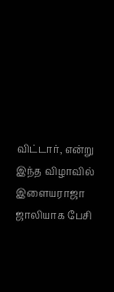விட்டார், என்று இந்த விழாவில் இளையராஜா ஜாலியாக பேசி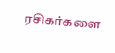ரசிகர்களை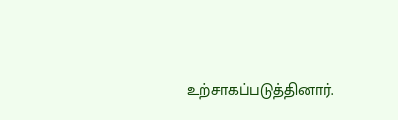உற்சாகப்படுத்தினார்.